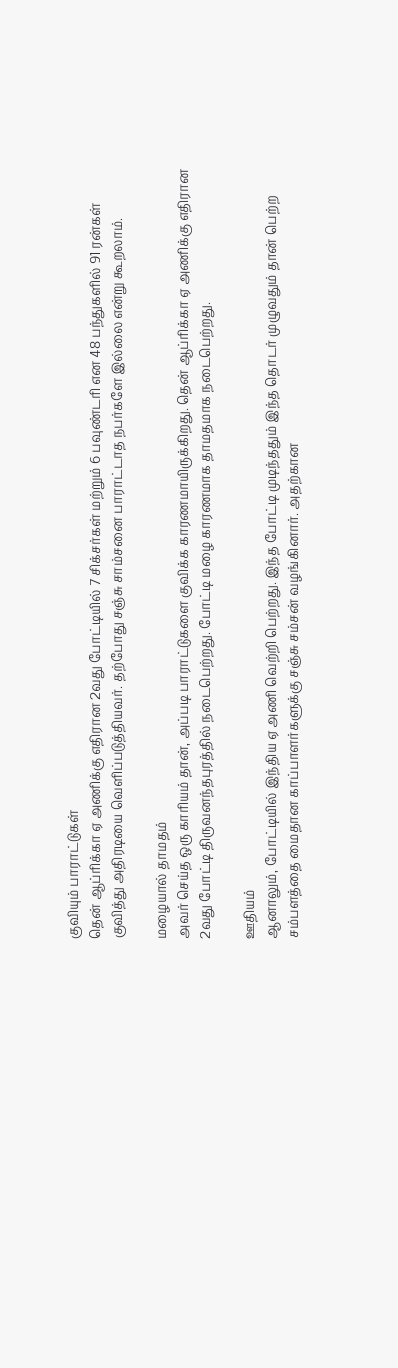குவியும் பாராட்டுகள்
தென் ஆப்ரிக்கா ஏ அணிக்கு எதிரான 2வது போட்டியில் 7 சிக்சர்கள் மற்றும் 6 பவுண்டரி என 48 பந்துகளில் 91 ரன்கள் குவித்து அதிரடியை வெளிப்படுத்தியவர். தற்போது சஞ்சு சாம்சனை பாராட்டாத நபர்களே இல்லை என்று கூறலாம்.

மழையால் தாமதம்
அவர் செய்த ஒரு காரியம் தான், அப்படி பாராட்டுகளை குவிக்க காரணமாயிருக்கிறது. தென் ஆப்ரிக்கா ஏ அணிக்கு எதிரான 2வது போட்டி திருவனந்தபுரத்தில் நடைபெற்றது. போட்டி மழை காரணமாக தாமதமாக நடைபெற்றது.

ஊதியம்
ஆனாலும், போட்டியில் இந்திய ஏ அணி வெற்றி பெற்றது. இந்த போட்டி முடிந்ததும் இந்த தொடர் முழுவதும் தான் பெற்ற சம்பளத்தை மைதான காப்பாளர்களுக்கு சஞ்சு சம்சன் வழங்கினார். அதற்கான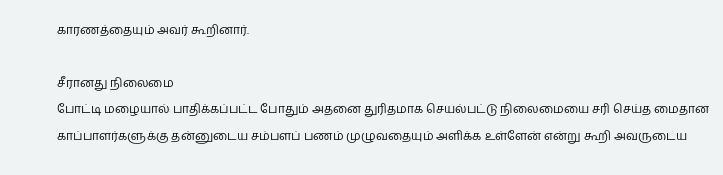காரணத்தையும் அவர் கூறினார்.

சீரானது நிலைமை
போட்டி மழையால் பாதிக்கப்பட்ட போதும் அதனை துரிதமாக செயல்பட்டு நிலைமையை சரி செய்த மைதான காப்பாளர்களுக்கு தன்னுடைய சம்பளப் பணம் முழுவதையும் அளிக்க உள்ளேன் என்று கூறி அவருடைய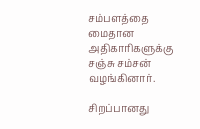சம்பளத்தை மைதான அதிகாரிகளுக்கு சஞ்சு சம்சன் வழங்கினார்.

சிறப்பானது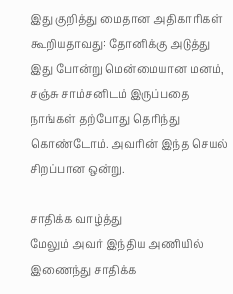இது குறித்து மைதான அதிகாரிகள் கூறியதாவது: தோனிக்கு அடுத்து இது போன்று மென்மையான மனம், சஞ்சு சாம்சனிடம் இருப்பதை நாங்கள் தற்போது தெரிந்து கொண்டோம். அவரின் இந்த செயல் சிறப்பான ஒன்று.

சாதிக்க வாழ்த்து
மேலும் அவர் இந்திய அணியில் இணைந்து சாதிக்க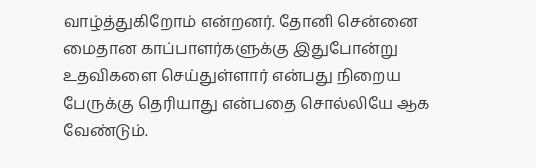வாழ்த்துகிறோம் என்றனர். தோனி சென்னை மைதான காப்பாளர்களுக்கு இதுபோன்று உதவிகளை செய்துள்ளார் என்பது நிறைய பேருக்கு தெரியாது என்பதை சொல்லியே ஆக வேண்டும்.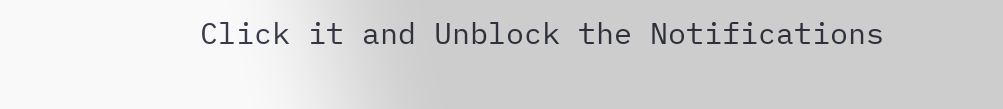Click it and Unblock the Notifications